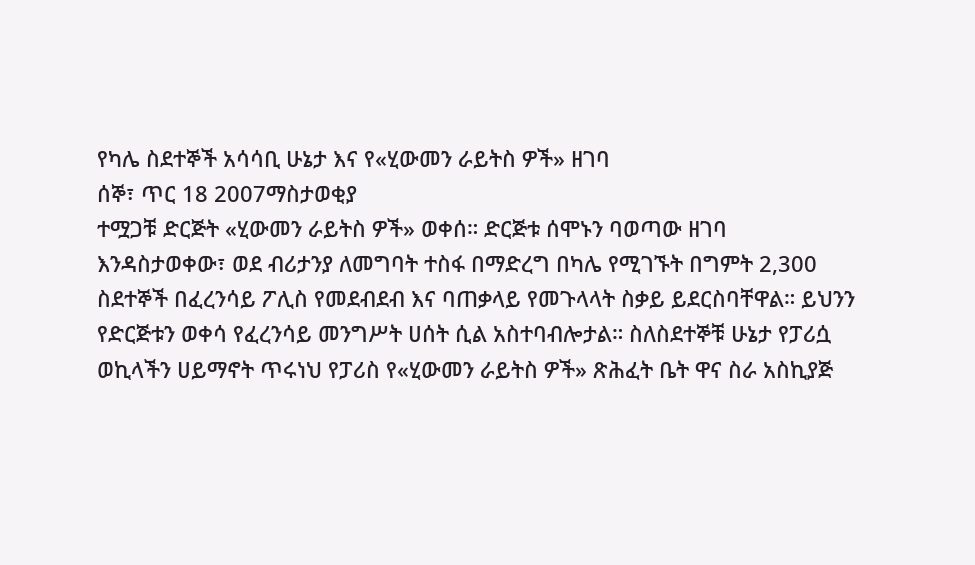የካሌ ስደተኞች አሳሳቢ ሁኔታ እና የ«ሂውመን ራይትስ ዎች» ዘገባ
ሰኞ፣ ጥር 18 2007ማስታወቂያ
ተሟጋቹ ድርጅት «ሂውመን ራይትስ ዎች» ወቀሰ። ድርጅቱ ሰሞኑን ባወጣው ዘገባ እንዳስታወቀው፣ ወደ ብሪታንያ ለመግባት ተስፋ በማድረግ በካሌ የሚገኙት በግምት 2,300 ስደተኞች በፈረንሳይ ፖሊስ የመደብደብ እና ባጠቃላይ የመጉላላት ስቃይ ይደርስባቸዋል። ይህንን የድርጅቱን ወቀሳ የፈረንሳይ መንግሥት ሀሰት ሲል አስተባብሎታል። ስለስደተኞቹ ሁኔታ የፓሪሷ ወኪላችን ሀይማኖት ጥሩነህ የፓሪስ የ«ሂውመን ራይትስ ዎች» ጽሕፈት ቤት ዋና ስራ አስኪያጅ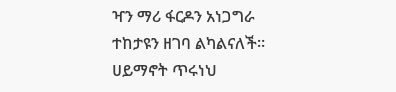ዣን ማሪ ፋርዶን አነጋግራ ተከታዩን ዘገባ ልካልናለች።
ሀይማኖት ጥሩነህ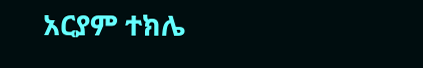አርያም ተክሌ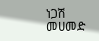ነጋሽ መሀመድ